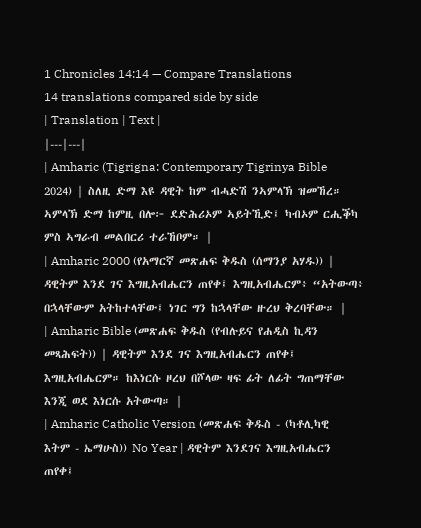1 Chronicles 14:14 — Compare Translations
14 translations compared side by side
| Translation | Text |
|---|---|
| Amharic (Tigrigna: Contemporary Tigrinya Bible 2024) | ስለዚ ድማ እዩ ዳዊት ከም ብሓድሽ ንኣምላኽ ዝመኸረ። ኣምላኽ ድማ ከምዚ በሎ፦ ደድሕሪኦም ኣይትኺድ፤ ካብኦም ርሒቕካ ምስ ኣግራብ መልበርሪ ተራኸቦም። |
| Amharic 2000 (የአማርኛ መጽሐፍ ቅዱስ (ሰማንያ አሃዱ)) | ዳዊትም እንደ ገና እግዚአብሔርን ጠየቀ፤ እግዚአብሔርም፥ “አትውጣ፥ በኋላቸውም አትከተላቸው፤ ነገር ግን ከኋላቸው ዙረህ ቅረባቸው። |
| Amharic Bible (መጽሐፍ ቅዱስ (የብሉይና የሐዲስ ኪዳን መጻሕፍት)) | ዳዊትም እንደ ገና እግዚአብሔርን ጠየቀ፤ እግዚአብሔርም። ከእነርሱ ዞረህ በሾላው ዛፍ ፊት ለፊት ግጠማቸው እንጂ ወደ እነርሱ አትውጣ። |
| Amharic Catholic Version (መጽሐፍ ቅዱስ - (ካቶሊካዊ እትም - ኤማሁስ)) No Year | ዳዊትም እንደገና እግዚአብሔርን ጠየቀ፤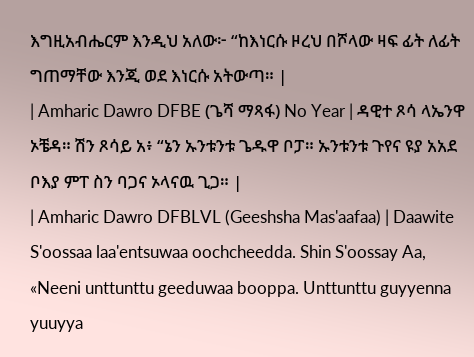እግዚአብሔርም እንዲህ አለው፦ “ከእነርሱ ዞረህ በሾላው ዛፍ ፊት ለፊት ግጠማቸው እንጂ ወደ እነርሱ አትውጣ። |
| Amharic Dawro DFBE (ጌሻ ማጻፋ) No Year | ዳዊተ ጾሳ ላኤንዋ ኦቼዳ። ሽን ጾሳይ አ፥ “ኔን ኡንቱንቱ ጌዱዋ ቦፓ። ኡንቱንቱ ጉየና ዩያ አአደ ቦእያ ምፐ ስን ባጋና ኦላናዉ ጊጋ። |
| Amharic Dawro DFBLVL (Geeshsha Mas'aafaa) | Daawite S'oossaa laa'entsuwaa oochcheedda. Shin S'oossay Aa, «Neeni unttunttu geeduwaa booppa. Unttunttu guyyenna yuuyya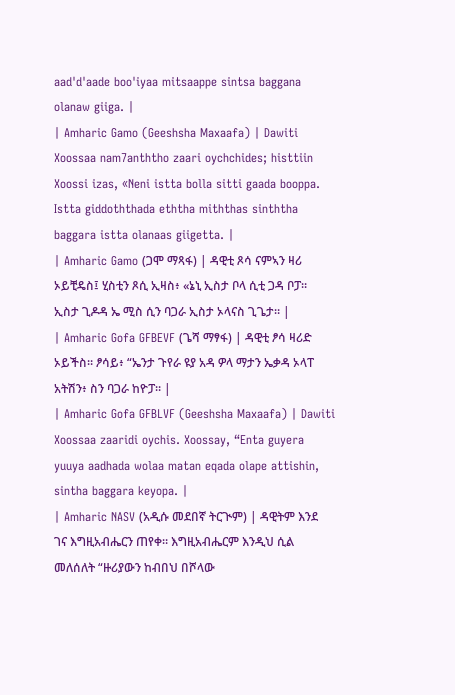aad'd'aade boo'iyaa mitsaappe sintsa baggana olanaw giiga. |
| Amharic Gamo (Geeshsha Maxaafa) | Dawiti Xoossaa nam7anththo zaari oychchides; histtiin Xoossi izas, «Neni istta bolla sitti gaada booppa. Istta giddoththada eththa miththas sinththa baggara istta olanaas giigetta. |
| Amharic Gamo (ጋሞ ማጻፋ) | ዳዊቲ ጾሳ ናምኣን ዛሪ ኦይቺዴስ፤ ሂስቲን ጾሲ ኢዛስ፥ «ኔኒ ኢስታ ቦላ ሲቲ ጋዳ ቦፓ። ኢስታ ጊዶዳ ኤ ሚስ ሲን ባጋራ ኢስታ ኦላናስ ጊጌታ። |
| Amharic Gofa GFBEVF (ጌሻ ማፃፋ) | ዳዊቲ ፆሳ ዛሪድ ኦይችስ። ፆሳይ፥ “ኤንታ ጉየራ ዩያ አዳ ዎላ ማታን ኤቃዳ ኦላፐ አትሽን፥ ስን ባጋራ ከዮፓ። |
| Amharic Gofa GFBLVF (Geeshsha Maxaafa) | Dawiti Xoossaa zaaridi oychis. Xoossay, “Enta guyera yuuya aadhada wolaa matan eqada olape attishin, sintha baggara keyopa. |
| Amharic NASV (አዲሱ መደበኛ ትርጒም) | ዳዊትም እንደ ገና እግዚአብሔርን ጠየቀ። እግዚአብሔርም እንዲህ ሲል መለሰለት “ዙሪያውን ከብበህ በሾላው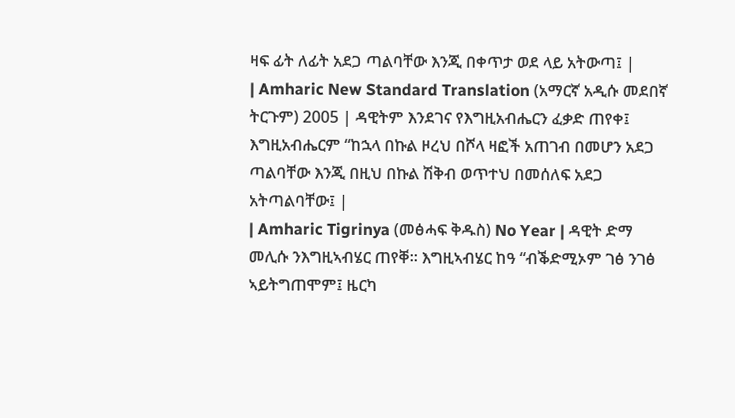ዛፍ ፊት ለፊት አደጋ ጣልባቸው እንጂ በቀጥታ ወደ ላይ አትውጣ፤ |
| Amharic New Standard Translation (አማርኛ አዲሱ መደበኛ ትርጉም) 2005 | ዳዊትም እንደገና የእግዚአብሔርን ፈቃድ ጠየቀ፤ እግዚአብሔርም “ከኋላ በኩል ዞረህ በሾላ ዛፎች አጠገብ በመሆን አደጋ ጣልባቸው እንጂ በዚህ በኩል ሽቅብ ወጥተህ በመሰለፍ አደጋ አትጣልባቸው፤ |
| Amharic Tigrinya (መፅሓፍ ቅዱስ) No Year | ዳዊት ድማ መሊሱ ንእግዚኣብሄር ጠየቐ። እግዚኣብሄር ከዓ “ብቕድሚኦም ገፅ ንገፅ ኣይትግጠሞም፤ ዜርካ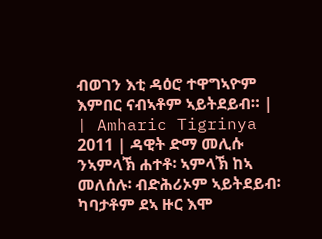ብወገን እቲ ዳዕሮ ተዋግኣዮም እምበር ናብኣቶም ኣይትደይብ። |
| Amharic Tigrinya 2011 | ዳዊት ድማ መሊሱ ንኣምላኽ ሐተቶ፡ ኣምላኽ ከኣ መለሰሉ፡ ብድሕሪኦም ኣይትደይብ፡ ካባታቶም ደኣ ዙር እሞ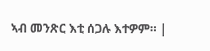ኣብ መንጽር እቲ ሰጋሉ እተዎም። |